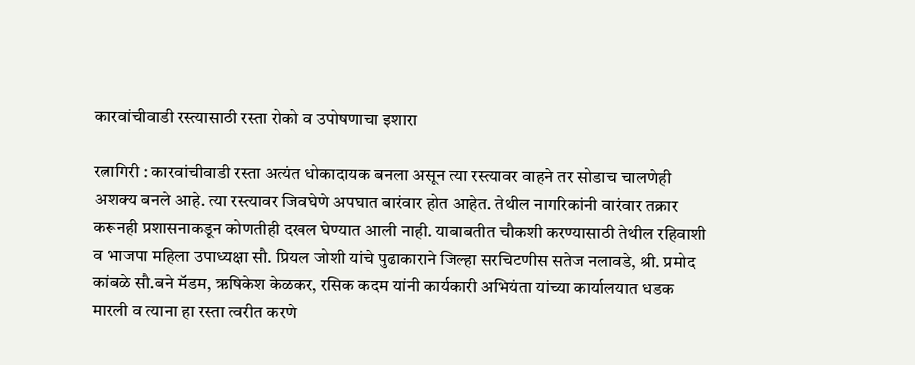कारवांचीवाडी रस्त्यासाठी रस्ता रोको व उपोषणाचा इशारा

रत्नागिरी : कारवांचीवाडी रस्ता अत्यंत धोकादायक बनला असून त्या रस्त्यावर वाहने तर सोडाच चालणेही अशक्य बनले आहे. त्या रस्त्यावर जिवघेणे अपघात बारंवार होत आहेत. तेथील नागरिकांनी वारंवार तक्रार करूनही प्रशासनाकडून कोणतीही दखल घेण्यात आली नाही. याबाबतीत चौकशी करण्यासाठी तेथील रहिवाशी व भाजपा महिला उपाध्य‌क्षा सौ. प्रियल जोशी यांचे पुढाकाराने जिल्हा सरचिटणीस सतेज नलावडे, श्री. प्रमोद कांबळे सौ.बने मॅडम, ऋषिकेश केळकर, रसिक कदम यांनी कार्यकारी अभियंता यांच्या कार्यालयात धडक मारली व त्याना हा रस्ता त्वरीत करणे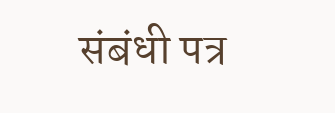संबंधी पत्र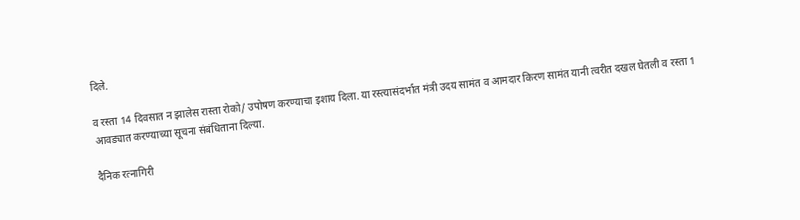दिले.

व रस्ता 14 दिवसात न झालेस रास्ता रोको/ उपोषण करण्याचा इशाय दिला. या रस्त्यासंदर्भात मंत्री उदय सामंत व आमदार किरण सामंत यानी त्वरीत दखल घेतली व रस्ता 1 आवड्यात करण्याच्या सूचना संबंधिताना दिल्या.

दैनिक रत्नागिरी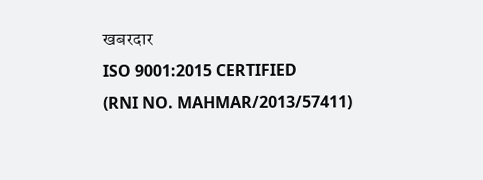खबरदार
ISO 9001:2015 CERTIFIED
(RNI NO. MAHMAR/2013/57411)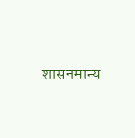शासनमान्य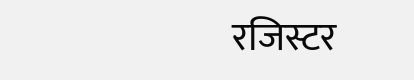रजिस्टर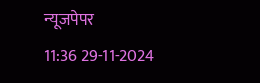न्यूजपेपर
11:36 29-11-2024